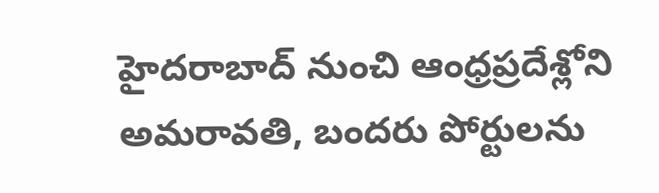హైదరాబాద్ నుంచి ఆంధ్రప్రదేశ్లోని అమరావతి, బందరు పోర్టులను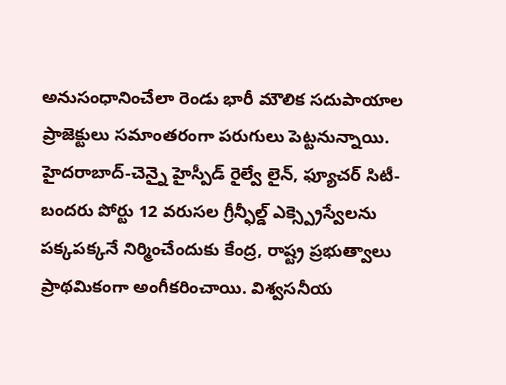అనుసంధానించేలా రెండు భారీ మౌలిక సదుపాయాల ప్రాజెక్టులు సమాంతరంగా పరుగులు పెట్టనున్నాయి. హైదరాబాద్-చెన్నై హైస్పీడ్ రైల్వే లైన్, ఫ్యూచర్ సిటీ-బందరు పోర్టు 12 వరుసల గ్రీన్ఫీల్డ్ ఎక్స్ప్రెస్వేలను పక్కపక్కనే నిర్మించేందుకు కేంద్ర, రాష్ట్ర ప్రభుత్వాలు ప్రాథమికంగా అంగీకరించాయి. విశ్వసనీయ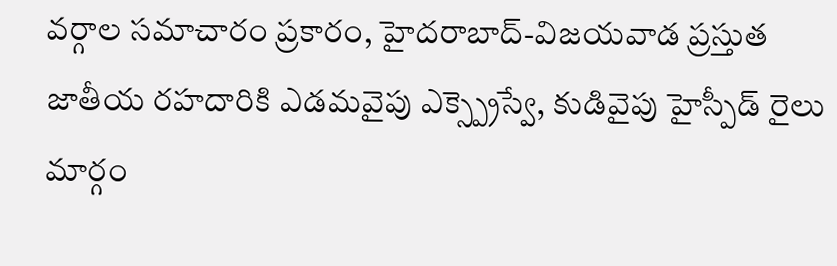వర్గాల సమాచారం ప్రకారం, హైదరాబాద్-విజయవాడ ప్రస్తుత జాతీయ రహదారికి ఎడమవైపు ఎక్స్ప్రెస్వే, కుడివైపు హైస్పీడ్ రైలు మార్గం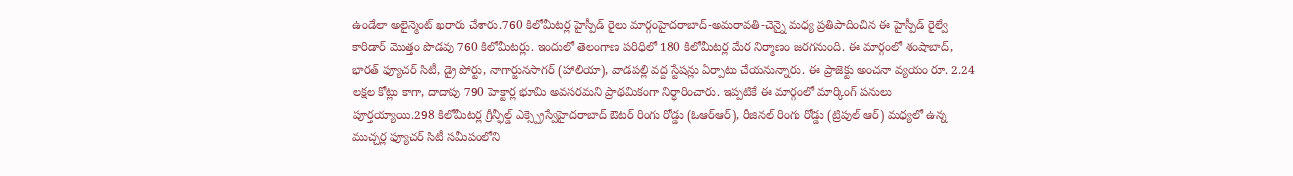ఉండేలా అలైన్మెంట్ ఖరారు చేశారు.760 కిలోమీటర్ల హైస్పీడ్ రైలు మార్గంహైదరాబాద్-అమరావతి-చెన్నై మధ్య ప్రతిపాదించిన ఈ హైస్పీడ్ రైల్వే కారిడార్ మొత్తం పొడవు 760 కిలోమీటర్లు. ఇందులో తెలంగాణ పరిధిలో 180 కిలోమీటర్ల మేర నిర్మాణం జరగనుంది. ఈ మార్గంలో శంషాబాద్, భారత్ ఫ్యూచర్ సిటీ, డ్రై పోర్టు, నాగార్జునసాగర్ (హాలియా), వాడపల్లి వద్ద స్టేషన్లు ఏర్పాటు చేయనున్నారు. ఈ ప్రాజెక్టు అంచనా వ్యయం రూ. 2.24 లక్షల కోట్లు కాగా, దాదాపు 790 హెక్టార్ల భూమి అవసరమని ప్రాథమికంగా నిర్ధారించారు. ఇప్పటికే ఈ మార్గంలో మార్కింగ్ పనులు పూర్తయ్యాయి.298 కిలోమీటర్ల గ్రీన్ఫీల్డ్ ఎక్స్ప్రెస్వేహైదరాబాద్ ఔటర్ రింగు రోడ్డు (ఓఆర్ఆర్), రీజినల్ రింగు రోడ్డు (ట్రిపుల్ ఆర్) మధ్యలో ఉన్న ముచ్చర్ల ఫ్యూచర్ సిటీ సమీపంలోని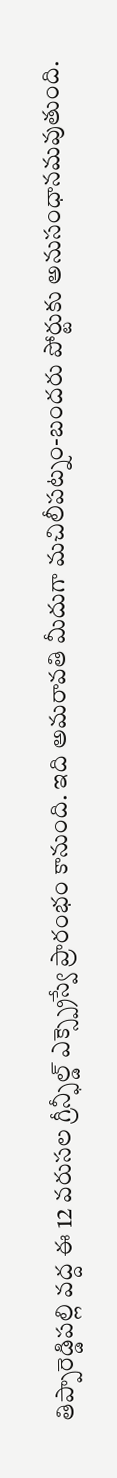తిప్పారెడ్డిపల్లి వద్ద ఈ 12 వరుసల గ్రీన్ఫీల్డ్ ఎక్స్ప్రెస్వే ప్రారంభం కానుంది. ఇది అమరావతి మీదుగా మచిలీపట్నం-బందరు పోర్టుకు అనుసంధానమవుతుంది.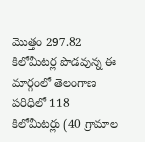మొత్తం 297.82 కిలోమీటర్ల పొడవున్న ఈ మార్గంలో తెలంగాణ పరిధిలో 118 కిలోమీటర్లు (40 గ్రామాల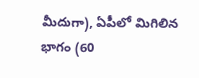మీదుగా), ఏపీలో మిగిలిన భాగం (60